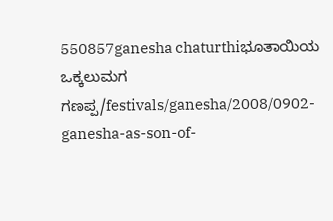550857ganesha chaturthiಭೂತಾಯಿಯ ಒಕ್ಕಲುಮಗ ಗಣಪ್ಪ/festivals/ganesha/2008/0902-ganesha-as-son-of-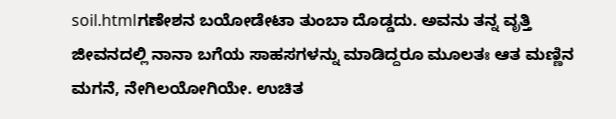soil.htmlಗಣೇಶನ ಬಯೋಡೇಟಾ ತುಂಬಾ ದೊಡ್ಡದು. ಅವನು ತನ್ನ ವೃತ್ತಿ ಜೀವನದಲ್ಲಿ ನಾನಾ ಬಗೆಯ ಸಾಹಸಗಳನ್ನು ಮಾಡಿದ್ದರೂ ಮೂಲತಃ ಆತ ಮಣ್ಣಿನ ಮಗನೆ, ನೇಗಿಲಯೋಗಿಯೇ. ಉಚಿತ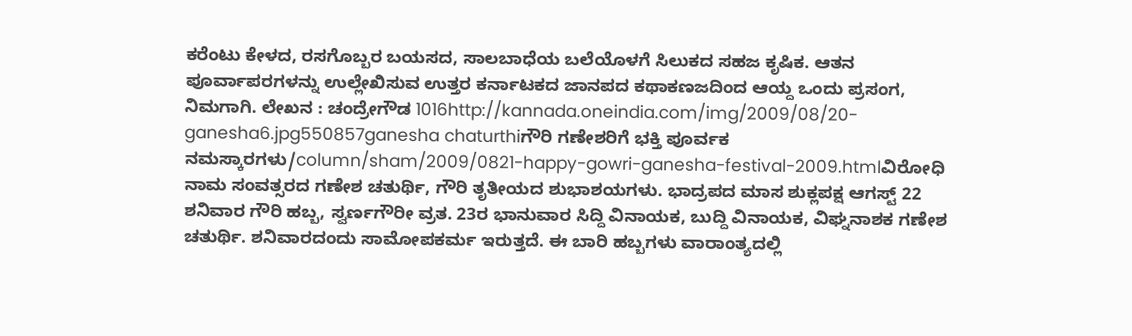ಕರೆಂಟು ಕೇಳದ, ರಸಗೊಬ್ಬರ ಬಯಸದ, ಸಾಲಬಾಧೆಯ ಬಲೆಯೊಳಗೆ ಸಿಲುಕದ ಸಹಜ ಕೃಷಿಕ. ಆತನ ಪೂರ್ವಾಪರಗಳನ್ನು ಉಲ್ಲೇಖಿಸುವ ಉತ್ತರ ಕರ್ನಾಟಕದ ಜಾನಪದ ಕಥಾಕಣಜದಿಂದ ಆಯ್ದ ಒಂದು ಪ್ರಸಂಗ, ನಿಮಗಾಗಿ. ಲೇಖನ : ಚಂದ್ರೇಗೌಡ 1016http://kannada.oneindia.com/img/2009/08/20-ganesha6.jpg550857ganesha chaturthiಗೌರಿ ಗಣೇಶರಿಗೆ ಭಕ್ತಿ ಪೂರ್ವಕ ನಮಸ್ಕಾರಗಳು/column/sham/2009/0821-happy-gowri-ganesha-festival-2009.htmlವಿರೋಧಿ ನಾಮ ಸಂವತ್ಸರದ ಗಣೇಶ ಚತುರ್ಥಿ, ಗೌರಿ ತೃತೀಯದ ಶುಭಾಶಯಗಳು. ಭಾದ್ರಪದ ಮಾಸ ಶುಕ್ಲಪಕ್ಷ ಆಗಸ್ಟ್ 22 ಶನಿವಾರ ಗೌರಿ ಹಬ್ಬ, ಸ್ವರ್ಣಗೌರೀ ವ್ರತ. 23ರ ಭಾನುವಾರ ಸಿದ್ದಿ ವಿನಾಯಕ, ಬುದ್ದಿ ವಿನಾಯಕ, ವಿಘ್ನನಾಶಕ ಗಣೇಶ ಚತುರ್ಥಿ. ಶನಿವಾರದಂದು ಸಾಮೋಪಕರ್ಮ ಇರುತ್ತದೆ. ಈ ಬಾರಿ ಹಬ್ಬಗಳು ವಾರಾಂತ್ಯದಲ್ಲಿ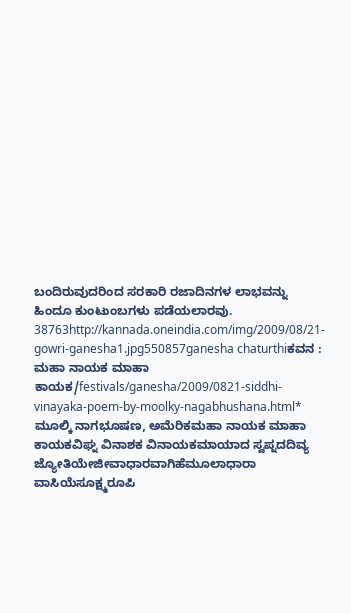ಬಂದಿರುವುದರಿಂದ ಸರಕಾರಿ ರಜಾದಿನಗಳ ಲಾಭವನ್ನು ಹಿಂದೂ ಕುಂಟುಂಬಗಳು ಪಡೆಯಲಾರವು. 38763http://kannada.oneindia.com/img/2009/08/21-gowri-ganesha1.jpg550857ganesha chaturthiಕವನ : ಮಹಾ ನಾಯಕ ಮಾಹಾ ಕಾಯಕ/festivals/ganesha/2009/0821-siddhi-vinayaka-poem-by-moolky-nagabhushana.html* ಮೂಲ್ಕಿ ನಾಗಭೂಷಣ, ಅಮೆರಿಕಮಹಾ ನಾಯಕ ಮಾಹಾ ಕಾಯಕವಿಘ್ನ ವಿನಾಶಕ ವಿನಾಯಕಮಾಯಾದ ಸ್ವಪ್ನದದಿವ್ಯ ಜ್ಯೋತಿಯೇಜೀವಾಧಾರವಾಗಿಹೆಮೂಲಾಧಾರಾ ವಾಸಿಯೆಸೂಕ್ಷ್ಮರೂಪಿ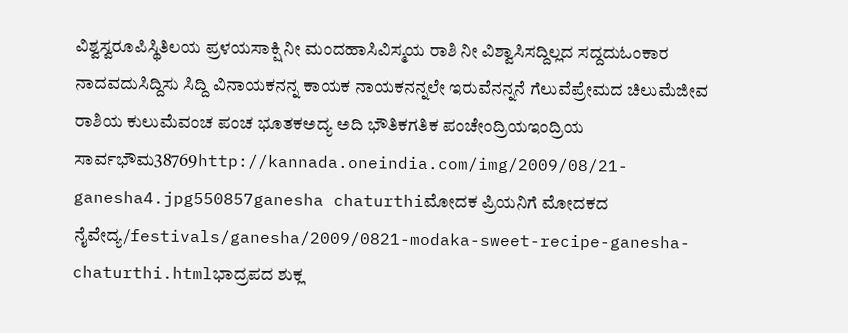ವಿಶ್ವಸ್ವರೂಪಿಸ್ಥಿತಿಲಯ ಪ್ರಳಯಸಾಕ್ಷಿ ನೀ ಮಂದಹಾಸಿವಿಸ್ಮಯ ರಾಶಿ ನೀ ವಿಶ್ವಾಸಿಸದ್ದಿಲ್ಲದ ಸದ್ದದುಓಂಕಾರ ನಾದವದುಸಿದ್ದಿಸು ಸಿದ್ದಿ ವಿನಾಯಕನನ್ನ ಕಾಯಕ ನಾಯಕನನ್ನಲೇ ಇರುವೆನನ್ನನೆ ಗೆಲುವೆಪ್ರೇಮದ ಚಿಲುಮೆಜೀವ ರಾಶಿಯ ಕುಲುಮೆವಂಚ ಪಂಚ ಭೂತಕಅದ್ಯ ಅದಿ ಭೌತಿಕಗತಿಕ ಪಂಚೇಂದ್ರಿಯಇಂದ್ರಿಯ ಸಾರ್ವಭೌಮ38769http://kannada.oneindia.com/img/2009/08/21-ganesha4.jpg550857ganesha chaturthiಮೋದಕ ಪ್ರಿಯನಿಗೆ ಮೋದಕದ ನೈವೇದ್ಯ/festivals/ganesha/2009/0821-modaka-sweet-recipe-ganesha-chaturthi.htmlಭಾದ್ರಪದ ಶುಕ್ಲ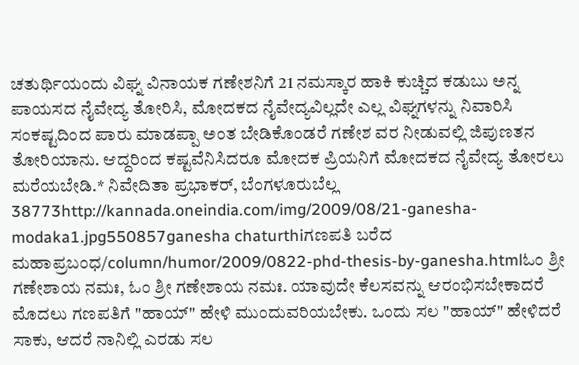ಚತುರ್ಥಿಯಂದು ವಿಘ್ನ ವಿನಾಯಕ ಗಣೇಶನಿಗೆ 21 ನಮಸ್ಕಾರ ಹಾಕಿ ಕುಚ್ಚಿದ ಕಡುಬು ಅನ್ನ ಪಾಯಸದ ನೈವೇದ್ಯ ತೋರಿಸಿ, ಮೋದಕದ ನೈವೇದ್ಯವಿಲ್ಲದೇ ಎಲ್ಲ ವಿಘ್ನಗಳನ್ನು ನಿವಾರಿಸಿ ಸಂಕಷ್ಟದಿಂದ ಪಾರು ಮಾಡಪ್ಪಾ ಅಂತ ಬೇಡಿಕೊಂಡರೆ ಗಣೇಶ ವರ ನೀಡುವಲ್ಲಿ ಜಿಪುಣತನ ತೋರಿಯಾನು. ಆದ್ದರಿಂದ ಕಷ್ಟವೆನಿಸಿದರೂ ಮೋದಕ ಪ್ರಿಯನಿಗೆ ಮೋದಕದ ನೈವೇದ್ಯ ತೋರಲು ಮರೆಯಬೇಡಿ.* ನಿವೇದಿತಾ ಪ್ರಭಾಕರ್, ಬೆಂಗಳೂರುಬೆಲ್ಲ 38773http://kannada.oneindia.com/img/2009/08/21-ganesha-modaka1.jpg550857ganesha chaturthiಗಣಪತಿ ಬರೆದ ಮಹಾಪ್ರಬಂಧ/column/humor/2009/0822-phd-thesis-by-ganesha.htmlಓಂ ಶ್ರೀ ಗಣೇಶಾಯ ನಮಃ, ಓಂ ಶ್ರೀ ಗಣೇಶಾಯ ನಮಃ. ಯಾವುದೇ ಕೆಲಸವನ್ನು ಆರಂಭಿಸಬೇಕಾದರೆ ಮೊದಲು ಗಣಪತಿಗೆ "ಹಾಯ್" ಹೇಳಿ ಮುಂದುವರಿಯಬೇಕು. ಒಂದು ಸಲ "ಹಾಯ್" ಹೇಳಿದರೆ ಸಾಕು, ಆದರೆ ನಾನಿಲ್ಲಿ ಎರಡು ಸಲ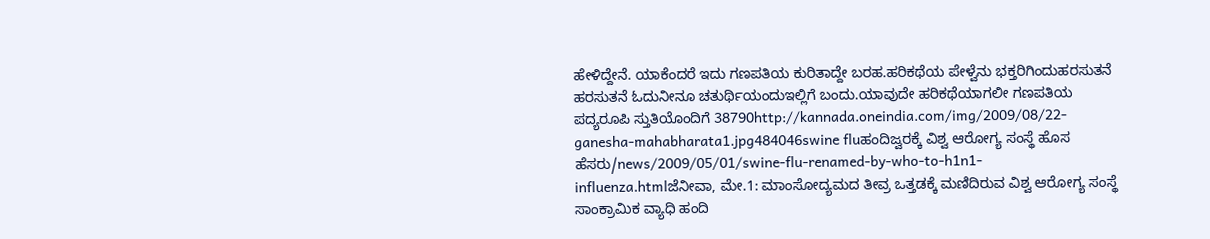ಹೇಳಿದ್ದೇನೆ. ಯಾಕೆಂದರೆ ಇದು ಗಣಪತಿಯ ಕುರಿತಾದ್ದೇ ಬರಹ.ಹರಿಕಥೆಯ ಪೇಳ್ವೆನು ಭಕ್ತರಿಗಿಂದುಹರಸುತನೆ ಹರಸುತನೆ ಓದುನೀನೂ ಚತುರ್ಥಿಯಂದುಇಲ್ಲಿಗೆ ಬಂದು.ಯಾವುದೇ ಹರಿಕಥೆಯಾಗಲೀ ಗಣಪತಿಯ ಪದ್ಯರೂಪಿ ಸ್ತುತಿಯೊಂದಿಗೆ 38790http://kannada.oneindia.com/img/2009/08/22-ganesha-mahabharata1.jpg484046swine fluಹಂದಿಜ್ವರಕ್ಕೆ ವಿಶ್ವ ಆರೋಗ್ಯ ಸಂಸ್ಥೆ ಹೊಸ ಹೆಸರು/news/2009/05/01/swine-flu-renamed-by-who-to-h1n1-influenza.htmlಜೆನೀವಾ, ಮೇ.1: ಮಾಂಸೋದ್ಯಮದ ತೀವ್ರ ಒತ್ತಡಕ್ಕೆ ಮಣಿದಿರುವ ವಿಶ್ವ ಆರೋಗ್ಯ ಸಂಸ್ಥೆ ಸಾಂಕ್ರಾಮಿಕ ವ್ಯಾಧಿ ಹಂದಿ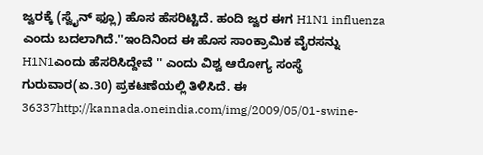ಜ್ವರಕ್ಕೆ (ಸ್ವೈನ್ ಫ್ಲೂ) ಹೊಸ ಹೆಸರಿಟ್ಟಿದೆ. ಹಂದಿ ಜ್ವರ ಈಗ H1N1 influenza ಎಂದು ಬದಲಾಗಿದೆ.''ಇಂದಿನಿಂದ ಈ ಹೊಸ ಸಾಂಕ್ರಾಮಿಕ ವೈರಸನ್ನು H1N1ಎಂದು ಹೆಸರಿಸಿದ್ದೇವೆ '' ಎಂದು ವಿಶ್ವ ಆರೋಗ್ಯ ಸಂಸ್ಥೆ ಗುರುವಾರ(ಏ.30) ಪ್ರಕಟಣೆಯಲ್ಲಿ ತಿಳಿಸಿದೆ. ಈ 36337http://kannada.oneindia.com/img/2009/05/01-swine-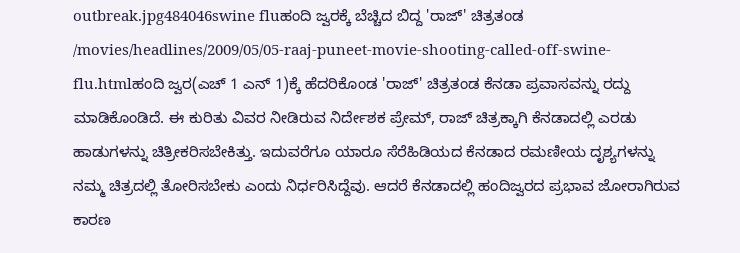outbreak.jpg484046swine fluಹಂದಿ ಜ್ವರಕ್ಕೆ ಬೆಚ್ಚಿದ ಬಿದ್ದ 'ರಾಜ್' ಚಿತ್ರತಂಡ /movies/headlines/2009/05/05-raaj-puneet-movie-shooting-called-off-swine-flu.htmlಹಂದಿ ಜ್ವರ(ಎಚ್ 1 ಎನ್ 1)ಕ್ಕೆ ಹೆದರಿಕೊಂಡ 'ರಾಜ್' ಚಿತ್ರತಂಡ ಕೆನಡಾ ಪ್ರವಾಸವನ್ನು ರದ್ದು ಮಾಡಿಕೊಂಡಿದೆ. ಈ ಕುರಿತು ವಿವರ ನೀಡಿರುವ ನಿರ್ದೇಶಕ ಪ್ರೇಮ್, ರಾಜ್ ಚಿತ್ರಕ್ಕಾಗಿ ಕೆನಡಾದಲ್ಲಿ ಎರಡು ಹಾಡುಗಳನ್ನು ಚಿತ್ರೀಕರಿಸಬೇಕಿತ್ತು. ಇದುವರೆಗೂ ಯಾರೂ ಸೆರೆಹಿಡಿಯದ ಕೆನಡಾದ ರಮಣೀಯ ದೃಶ್ಯಗಳನ್ನು ನಮ್ಮ ಚಿತ್ರದಲ್ಲಿ ತೋರಿಸಬೇಕು ಎಂದು ನಿರ್ಧರಿಸಿದ್ದೆವು. ಆದರೆ ಕೆನಡಾದಲ್ಲಿ ಹಂದಿಜ್ವರದ ಪ್ರಭಾವ ಜೋರಾಗಿರುವ ಕಾರಣ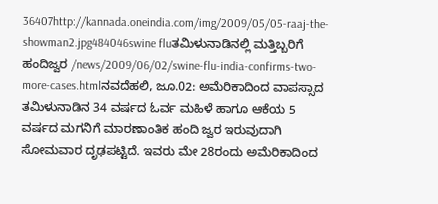36407http://kannada.oneindia.com/img/2009/05/05-raaj-the-showman2.jpg484046swine fluತಮಿಳುನಾಡಿನಲ್ಲಿ ಮತ್ತಿಬ್ಬರಿಗೆ ಹಂದಿಜ್ವರ /news/2009/06/02/swine-flu-india-confirms-two-more-cases.htmlನವದೆಹಲಿ, ಜೂ.02: ಅಮೆರಿಕಾದಿಂದ ವಾಪಸ್ಸಾದ ತಮಿಳುನಾಡಿನ 34 ವರ್ಷದ ಓರ್ವ ಮಹಿಳೆ ಹಾಗೂ ಆಕೆಯ 5 ವರ್ಷದ ಮಗನಿಗೆ ಮಾರಣಾಂತಿಕ ಹಂದಿ ಜ್ವರ ಇರುವುದಾಗಿ ಸೋಮವಾರ ದೃಢಪಟ್ಟಿದೆ. ಇವರು ಮೇ 28ರಂದು ಅಮೆರಿಕಾದಿಂದ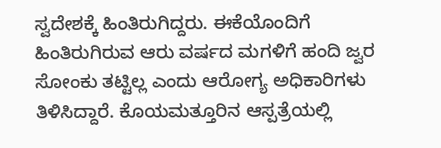ಸ್ವದೇಶಕ್ಕೆ ಹಿಂತಿರುಗಿದ್ದರು. ಈಕೆಯೊಂದಿಗೆ ಹಿಂತಿರುಗಿರುವ ಆರು ವರ್ಷದ ಮಗಳಿಗೆ ಹಂದಿ ಜ್ವರ ಸೋಂಕು ತಟ್ಟಿಲ್ಲ ಎಂದು ಆರೋಗ್ಯ ಅಧಿಕಾರಿಗಳು ತಿಳಿಸಿದ್ದಾರೆ. ಕೊಯಮತ್ತೂರಿನ ಆಸ್ಪತ್ರೆಯಲ್ಲಿ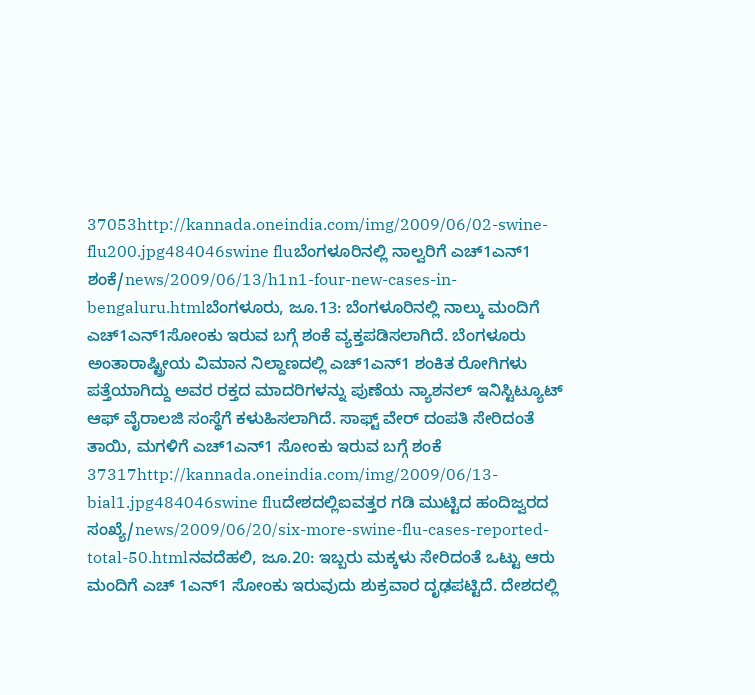37053http://kannada.oneindia.com/img/2009/06/02-swine-flu200.jpg484046swine fluಬೆಂಗಳೂರಿನಲ್ಲಿ ನಾಲ್ವರಿಗೆ ಎಚ್1ಎನ್1 ಶಂಕೆ/news/2009/06/13/h1n1-four-new-cases-in-bengaluru.htmlಬೆಂಗಳೂರು, ಜೂ.13: ಬೆಂಗಳೂರಿನಲ್ಲಿ ನಾಲ್ಕು ಮಂದಿಗೆ ಎಚ್1ಎನ್1ಸೋಂಕು ಇರುವ ಬಗ್ಗೆ ಶಂಕೆ ವ್ಯಕ್ತಪಡಿಸಲಾಗಿದೆ. ಬೆಂಗಳೂರು ಅಂತಾರಾಷ್ಟ್ರೀಯ ವಿಮಾನ ನಿಲ್ದಾಣದಲ್ಲಿ ಎಚ್1ಎನ್1 ಶಂಕಿತ ರೋಗಿಗಳು ಪತ್ತೆಯಾಗಿದ್ದು ಅವರ ರಕ್ತದ ಮಾದರಿಗಳನ್ನು ಪುಣೆಯ ನ್ಯಾಶನಲ್ ಇನಿಸ್ಟಿಟ್ಯೂಟ್ ಆಫ್ ವೈರಾಲಜಿ ಸಂಸ್ಥೆಗೆ ಕಳುಹಿಸಲಾಗಿದೆ. ಸಾಫ್ಟ್ ವೇರ್ ದಂಪತಿ ಸೇರಿದಂತೆ ತಾಯಿ, ಮಗಳಿಗೆ ಎಚ್1ಎನ್1 ಸೋಂಕು ಇರುವ ಬಗ್ಗೆ ಶಂಕೆ 37317http://kannada.oneindia.com/img/2009/06/13-bial1.jpg484046swine fluದೇಶದಲ್ಲಿಐವತ್ತರ ಗಡಿ ಮುಟ್ಟಿದ ಹಂದಿಜ್ವರದ ಸಂಖ್ಯೆ/news/2009/06/20/six-more-swine-flu-cases-reported-total-50.htmlನವದೆಹಲಿ, ಜೂ.20: ಇಬ್ಬರು ಮಕ್ಕಳು ಸೇರಿದಂತೆ ಒಟ್ಟು ಆರು ಮಂದಿಗೆ ಎಚ್ 1ಎನ್1 ಸೋಂಕು ಇರುವುದು ಶುಕ್ರವಾರ ದೃಢಪಟ್ಟಿದೆ. ದೇಶದಲ್ಲಿ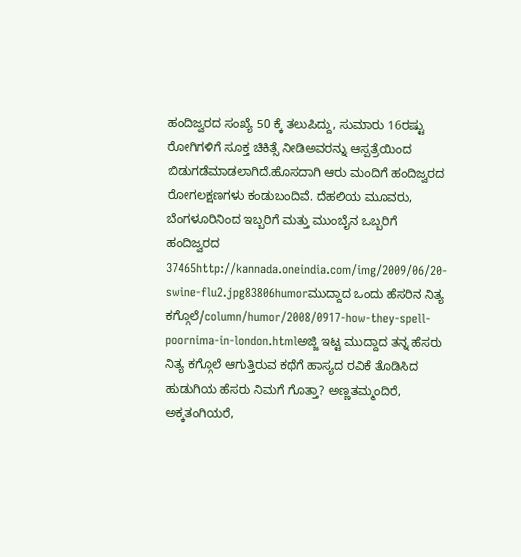ಹಂದಿಜ್ವರದ ಸಂಖ್ಯೆ 50 ಕ್ಕೆ ತಲುಪಿದ್ದು, ಸುಮಾರು 16ರಷ್ಟು ರೋಗಿಗಳಿಗೆ ಸೂಕ್ತ ಚಿಕಿತ್ಸೆ ನೀಡಿಅವರನ್ನು ಆಸ್ಪತ್ರೆಯಿಂದ ಬಿಡುಗಡೆಮಾಡಲಾಗಿದೆ.ಹೊಸದಾಗಿ ಆರು ಮಂದಿಗೆ ಹಂದಿಜ್ವರದ ರೋಗಲಕ್ಷಣಗಳು ಕಂಡುಬಂದಿವೆ. ದೆಹಲಿಯ ಮೂವರು, ಬೆಂಗಳೂರಿನಿಂದ ಇಬ್ಬರಿಗೆ ಮತ್ತು ಮುಂಬೈನ ಒಬ್ಬರಿಗೆ ಹಂದಿಜ್ವರದ 37465http://kannada.oneindia.com/img/2009/06/20-swine-flu2.jpg83806humorಮುದ್ದಾದ ಒಂದು ಹೆಸರಿನ ನಿತ್ಯ ಕಗ್ಗೊಲೆ/column/humor/2008/0917-how-they-spell-poornima-in-london.htmlಅಜ್ಜಿ ಇಟ್ಟ ಮುದ್ದಾದ ತನ್ನ ಹೆಸರು ನಿತ್ಯ ಕಗ್ಗೊಲೆ ಆಗುತ್ತಿರುವ ಕಥೆಗೆ ಹಾಸ್ಯದ ರವಿಕೆ ತೊಡಿಸಿದ ಹುಡುಗಿಯ ಹೆಸರು ನಿಮಗೆ ಗೊತ್ತಾ? ಅಣ್ಣತಮ್ಮಂದಿರೆ, ಅಕ್ಕತಂಗಿಯರೆ,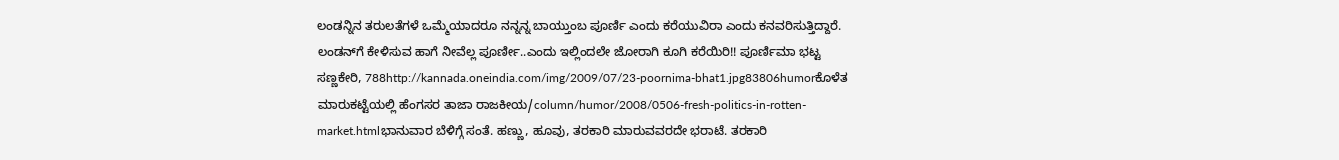ಲಂಡನ್ನಿನ ತರುಲತೆಗಳೆ ಒಮ್ಮೆಯಾದರೂ ನನ್ನನ್ನ ಬಾಯ್ತುಂಬ ಪೂರ್ಣಿ ಎಂದು ಕರೆಯುವಿರಾ ಎಂದು ಕನವರಿಸುತ್ತಿದ್ದಾರೆ. ಲಂಡನ್‌ಗೆ ಕೇಳಿಸುವ ಹಾಗೆ ನೀವೆಲ್ಲ ಪೂರ್ಣೀ..ಎಂದು ಇಲ್ಲಿಂದಲೇ ಜೋರಾಗಿ ಕೂಗಿ ಕರೆಯಿರಿ!! ಪೂರ್ಣಿಮಾ ಭಟ್ಟ ಸಣ್ಣಕೇರಿ, 788http://kannada.oneindia.com/img/2009/07/23-poornima-bhat1.jpg83806humorಕೊಳೆತ ಮಾರುಕಟ್ಟೆಯಲ್ಲಿ ಹೆಂಗಸರ ತಾಜಾ ರಾಜಕೀಯ/column/humor/2008/0506-fresh-politics-in-rotten-market.htmlಭಾನುವಾರ ಬೆಳಿಗ್ಗೆ ಸಂತೆ. ಹಣ್ಣು, ಹೂವು, ತರಕಾರಿ ಮಾರುವವರದೇ ಭರಾಟೆ. ತರಕಾರಿ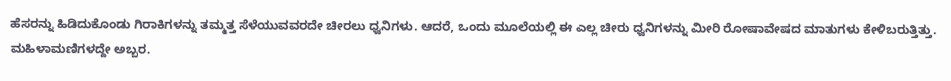ಹೆಸರನ್ನು ಹಿಡಿದುಕೊಂಡು ಗಿರಾಕಿಗಳನ್ನು ತಮ್ಮತ್ತ ಸೆಳೆಯುವವರದೇ ಚೀರಲು ಧ್ವನಿಗಳು. ಆದರೆ, ಒಂದು ಮೂಲೆಯಲ್ಲಿ ಈ ಎಲ್ಲ ಚೀರು ಧ್ವನಿಗಳನ್ನು ಮೀರಿ ರೋಷಾವೇಷದ ಮಾತುಗಳು ಕೇಳಿಬರುತ್ತಿತ್ತು. ಮಹಿಳಾಮಣಿಗಳದ್ದೇ ಅಬ್ಬರ.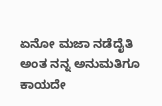ಏನೋ ಮಜಾ ನಡೆದೈತಿ ಅಂತ ನನ್ನ ಅನುಮತಿಗೂ ಕಾಯದೇ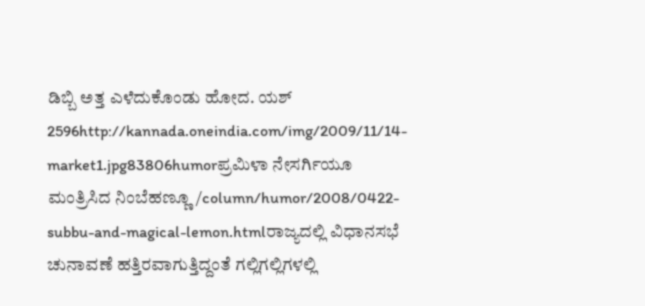ಡಿಬ್ಬಿ ಅತ್ತ ಎಳೆದುಕೊಂಡು ಹೋದ. ಯಶ್ 2596http://kannada.oneindia.com/img/2009/11/14-market1.jpg83806humorಪ್ರಮಿಳಾ ನೇಸರ್ಗಿಯೂ ಮಂತ್ರಿಸಿದ ನಿಂಬೆಹಣ್ಣೂ/column/humor/2008/0422-subbu-and-magical-lemon.htmlರಾಜ್ಯದಲ್ಲಿ ವಿಧಾನಸಭೆ ಚುನಾವಣೆ ಹತ್ತಿರವಾಗುತ್ತಿದ್ದಂತೆ ಗಲ್ಲಿಗಲ್ಲಿಗಳಲ್ಲಿ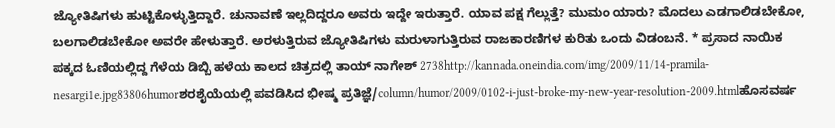ಜ್ಯೋತಿಷಿಗಳು ಹುಟ್ಟಿಕೊಳ್ಳುತ್ತಿದ್ದಾರೆ. ಚುನಾವಣೆ ಇಲ್ಲದಿದ್ದರೂ ಅವರು ಇದ್ದೇ ಇರುತ್ತಾರೆ. ಯಾವ ಪಕ್ಷ ಗೆಲ್ಲುತ್ತೆ? ಮುಮಂ ಯಾರು? ಮೊದಲು ಎಡಗಾಲಿಡಬೇಕೋ, ಬಲಗಾಲಿಡಬೇಕೋ ಅವರೇ ಹೇಳುತ್ತಾರೆ. ಅರಳುತ್ತಿರುವ ಜ್ಯೋತಿಷಿಗಳು ಮರುಳಾಗುತ್ತಿರುವ ರಾಜಕಾರಣಿಗಳ ಕುರಿತು ಒಂದು ವಿಡಂಬನೆ. * ಪ್ರಸಾದ ನಾಯಿಕ ಪಕ್ಕದ ಓಣಿಯಲ್ಲಿದ್ದ ಗೆಳೆಯ ಡಿಬ್ಬಿ ಹಳೆಯ ಕಾಲದ ಚಿತ್ರದಲ್ಲಿ ತಾಯ್ ನಾಗೇಶ್ 2738http://kannada.oneindia.com/img/2009/11/14-pramila-nesargi1e.jpg83806humorಶರಶೈಯೆಯಲ್ಲಿ ಪವಡಿಸಿದ ಭೀಷ್ಮ ಪ್ರತಿಜ್ಞೆ/column/humor/2009/0102-i-just-broke-my-new-year-resolution-2009.htmlಹೊಸವರ್ಷ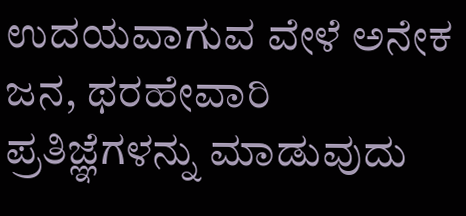ಉದಯವಾಗುವ ವೇಳೆ ಅನೇಕ ಜನ, ಥರಹೇವಾರಿ ಪ್ರತಿಜ್ಞೆಗಳನ್ನು ಮಾಡುವುದು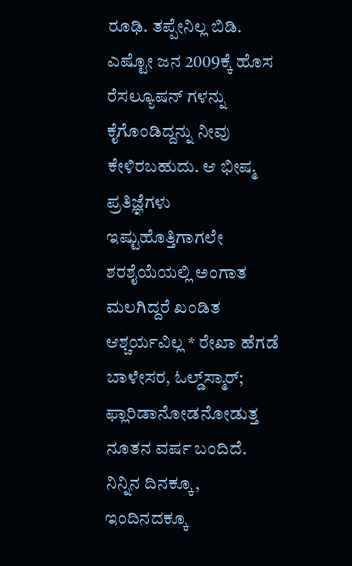ರೂಢಿ. ತಪ್ಪೇನಿಲ್ಲ ಬಿಡಿ. ಎಷ್ಟೋ ಜನ 2009ಕ್ಕೆ ಹೊಸ ರೆಸಲ್ಯೂಷನ್ ಗಳನ್ನು ಕೈಗೊಂಡಿದ್ದನ್ನು ನೀವು ಕೇಳಿರಬಹುದು. ಆ ಭೀಷ್ಮ ಪ್ರತಿಜ್ಞೆಗಳು ಇಷ್ಟುಹೊತ್ತಿಗಾಗಲೇ ಶರಶೈಯೆಯಲ್ಲಿ ಅಂಗಾತ ಮಲಗಿದ್ದರೆ ಖಂಡಿತ ಆಶ್ಚರ್ಯವಿಲ್ಲ * ರೇಖಾ ಹೆಗಡೆ ಬಾಳೇಸರ, ಓಲ್ಡ್‌ಸ್ಮಾರ್; ಫ್ಲಾರಿಡಾನೋಡನೋಡುತ್ತ ನೂತನ ವರ್ಷ ಬಂದಿದೆ. ನಿನ್ನಿನ ದಿನಕ್ಕೂ, ಇಂದಿನದಕ್ಕೂ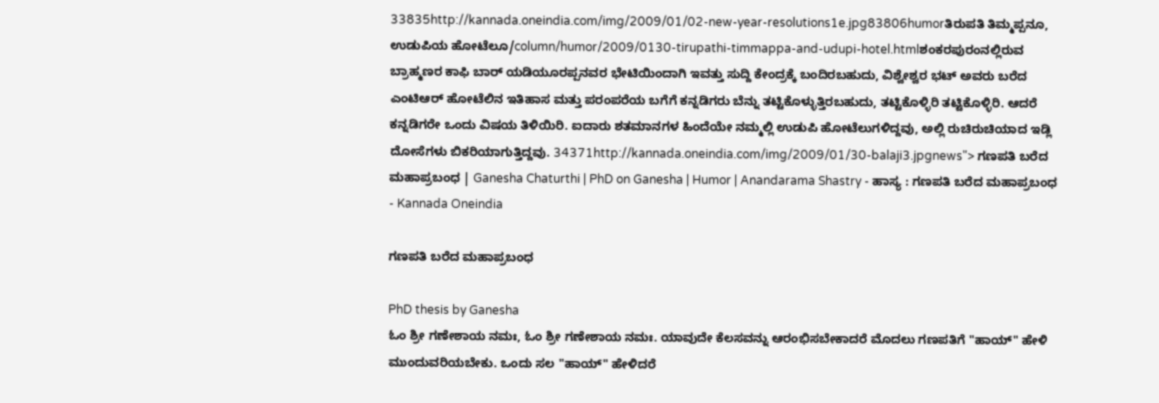33835http://kannada.oneindia.com/img/2009/01/02-new-year-resolutions1e.jpg83806humorತಿರುಪತಿ ತಿಮ್ಮಪ್ಪನೂ, ಉಡುಪಿಯ ಹೋಟೆಲೂ/column/humor/2009/0130-tirupathi-timmappa-and-udupi-hotel.htmlಶಂಕರಪುರಂನಲ್ಲಿರುವ ಬ್ರಾಹ್ಮಣರ ಕಾಫಿ ಬಾರ್ ಯಡಿಯೂರಪ್ಪನವರ ಭೇಟಿಯಿಂದಾಗಿ ಇವತ್ತು ಸುದ್ದಿ ಕೇಂದ್ರಕ್ಕೆ ಬಂದಿರಬಹುದು, ವಿಶ್ವೇಶ್ವರ ಭಟ್ ಅವರು ಬರೆದ ಎಂಟಿಆರ್ ಹೋಟೆಲಿನ ಇತಿಹಾಸ ಮತ್ತು ಪರಂಪರೆಯ ಬಗೆಗೆ ಕನ್ನಡಿಗರು ಬೆನ್ನು ತಟ್ಟಿಕೊಳ್ಳುತ್ತಿರಬಹುದು, ತಟ್ಟಿಕೊಳ್ಳಿರಿ ತಟ್ಟಿಕೊಳ್ಳಿರಿ. ಆದರೆ ಕನ್ನಡಿಗರೇ ಒಂದು ವಿಷಯ ತಿಳಿಯಿರಿ. ಐದಾರು ಶತಮಾನಗಳ ಹಿಂದೆಯೇ ನಮ್ಮಲ್ಲಿ ಉಡುಪಿ ಹೋಟೆಲುಗಳಿದ್ದವು, ಅಲ್ಲಿ ರುಚಿರುಚಿಯಾದ ಇಡ್ಲಿ ದೋಸೆಗಳು ಬಿಕರಿಯಾಗುತ್ತಿದ್ದವು. 34371http://kannada.oneindia.com/img/2009/01/30-balaji3.jpgnews"> ಗಣಪತಿ ಬರೆದ ಮಹಾಪ್ರಬಂಧ | Ganesha Chaturthi | PhD on Ganesha | Humor | Anandarama Shastry - ಹಾಸ್ಯ : ಗಣಪತಿ ಬರೆದ ಮಹಾಪ್ರಬಂಧ - Kannada Oneindia

ಗಣಪತಿ ಬರೆದ ಮಹಾಪ್ರಬಂಧ

PhD thesis by Ganesha
ಓಂ ಶ್ರೀ ಗಣೇಶಾಯ ನಮಃ, ಓಂ ಶ್ರೀ ಗಣೇಶಾಯ ನಮಃ. ಯಾವುದೇ ಕೆಲಸವನ್ನು ಆರಂಭಿಸಬೇಕಾದರೆ ಮೊದಲು ಗಣಪತಿಗೆ "ಹಾಯ್" ಹೇಳಿ ಮುಂದುವರಿಯಬೇಕು. ಒಂದು ಸಲ "ಹಾಯ್" ಹೇಳಿದರೆ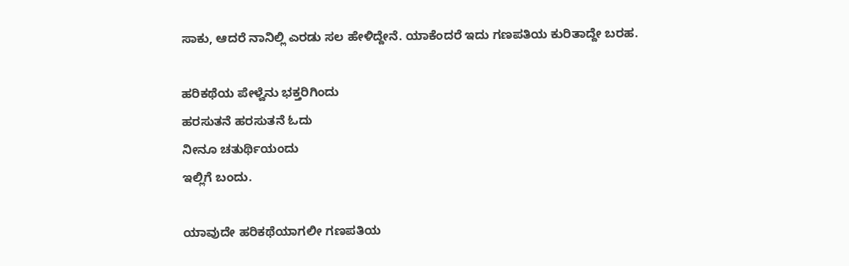ಸಾಕು, ಆದರೆ ನಾನಿಲ್ಲಿ ಎರಡು ಸಲ ಹೇಳಿದ್ದೇನೆ. ಯಾಕೆಂದರೆ ಇದು ಗಣಪತಿಯ ಕುರಿತಾದ್ದೇ ಬರಹ.

ಹರಿಕಥೆಯ ಪೇಳ್ವೆನು ಭಕ್ತರಿಗಿಂದು
ಹರಸುತನೆ ಹರಸುತನೆ ಓದು
ನೀನೂ ಚತುರ್ಥಿಯಂದು
ಇಲ್ಲಿಗೆ ಬಂದು.

ಯಾವುದೇ ಹರಿಕಥೆಯಾಗಲೀ ಗಣಪತಿಯ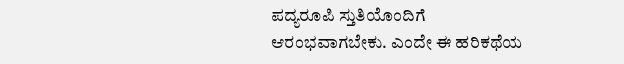ಪದ್ಯರೂಪಿ ಸ್ತುತಿಯೊಂದಿಗೆ ಆರಂಭವಾಗಬೇಕು. ಎಂದೇ ಈ ಹರಿಕಥೆಯ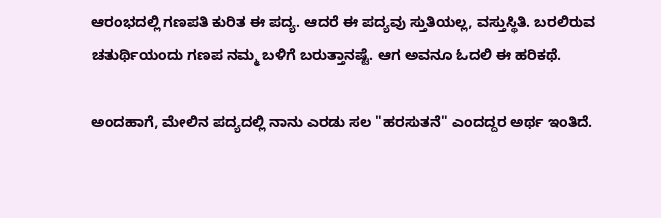ಆರಂಭದಲ್ಲಿ ಗಣಪತಿ ಕುರಿತ ಈ ಪದ್ಯ. ಆದರೆ ಈ ಪದ್ಯವು ಸ್ತುತಿಯಲ್ಲ, ವಸ್ತುಸ್ಥಿತಿ. ಬರಲಿರುವ ಚತುರ್ಥಿಯಂದು ಗಣಪ ನಮ್ಮ ಬಳಿಗೆ ಬರುತ್ತಾನಷ್ಟೆ. ಆಗ ಅವನೂ ಓದಲಿ ಈ ಹರಿಕಥೆ.

ಅಂದಹಾಗೆ, ಮೇಲಿನ ಪದ್ಯದಲ್ಲಿ ನಾನು ಎರಡು ಸಲ "ಹರಸುತನೆ" ಎಂದದ್ದರ ಅರ್ಥ ಇಂತಿದೆ.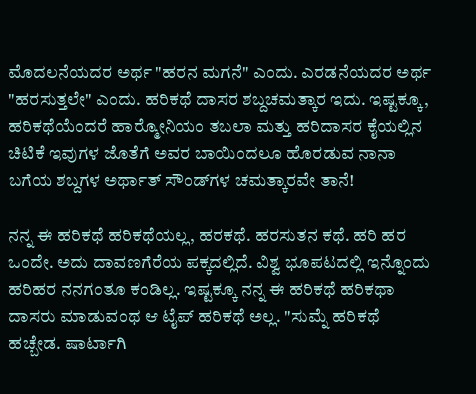ಮೊದಲನೆಯದರ ಅರ್ಥ "ಹರನ ಮಗನೆ" ಎಂದು. ಎರಡನೆಯದರ ಅರ್ಥ "ಹರಸುತ್ತಲೇ" ಎಂದು. ಹರಿಕಥೆ ದಾಸರ ಶಬ್ದಚಮತ್ಕಾರ ಇದು. ಇಷ್ಟಕ್ಕೂ, ಹರಿಕಥೆಯೆಂದರೆ ಹಾರ್‍ಮೋನಿಯಂ ತಬಲಾ ಮತ್ತು ಹರಿದಾಸರ ಕೈಯಲ್ಲಿನ ಚಿಟಿಕೆ ಇವುಗಳ ಜೊತೆಗೆ ಅವರ ಬಾಯಿಂದಲೂ ಹೊರಡುವ ನಾನಾ ಬಗೆಯ ಶಬ್ದಗಳ ಅರ್ಥಾತ್ ಸೌಂಡ್‌ಗಳ ಚಮತ್ಕಾರವೇ ತಾನೆ!

ನನ್ನ ಈ ಹರಿಕಥೆ ಹರಿಕಥೆಯಲ್ಲ, ಹರಕಥೆ. ಹರಸುತನ ಕಥೆ. ಹರಿ ಹರ ಒಂದೇ. ಅದು ದಾವಣಗೆರೆಯ ಪಕ್ಕದಲ್ಲಿದೆ. ವಿಶ್ವ ಭೂಪಟದಲ್ಲಿ ಇನ್ನೊಂದು ಹರಿಹರ ನನಗಂತೂ ಕಂಡಿಲ್ಲ. ಇಷ್ಟಕ್ಕೂ ನನ್ನ ಈ ಹರಿಕಥೆ ಹರಿಕಥಾ ದಾಸರು ಮಾಡುವಂಥ ಆ ಟೈಪ್ ಹರಿಕಥೆ ಅಲ್ಲ. "ಸುಮ್ನೆ ಹರಿಕಥೆ ಹಚ್ಬೇಡ. ಷಾರ್ಟಾಗಿ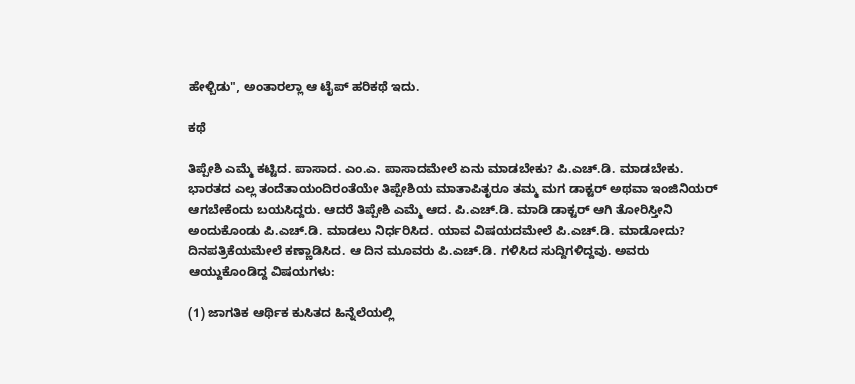ಹೇಳ್ಬಿಡು", ಅಂತಾರಲ್ಲಾ ಆ ಟೈಪ್ ಹರಿಕಥೆ ಇದು.

ಕಥೆ

ತಿಪ್ಪೇಶಿ ಎಮ್ಮೆ ಕಟ್ಟಿದ. ಪಾಸಾದ. ಎಂ.ಎ. ಪಾಸಾದಮೇಲೆ ಏನು ಮಾಡಬೇಕು? ಪಿ.ಎಚ್.ಡಿ. ಮಾಡಬೇಕು. ಭಾರತದ ಎಲ್ಲ ತಂದೆತಾಯಂದಿರಂತೆಯೇ ತಿಪ್ಪೇಶಿಯ ಮಾತಾಪಿತೃರೂ ತಮ್ಮ ಮಗ ಡಾಕ್ಟರ್ ಅಥವಾ ಇಂಜಿನಿಯರ್ ಆಗಬೇಕೆಂದು ಬಯಸಿದ್ದರು. ಆದರೆ ತಿಪ್ಪೇಶಿ ಎಮ್ಮೆ ಆದ. ಪಿ.ಎಚ್.ಡಿ. ಮಾಡಿ ಡಾಕ್ಟರ್ ಆಗಿ ತೋರಿಸ್ತೀನಿ ಅಂದುಕೊಂಡು ಪಿ.ಎಚ್.ಡಿ. ಮಾಡಲು ನಿರ್ಧರಿಸಿದ. ಯಾವ ವಿಷಯದಮೇಲೆ ಪಿ.ಎಚ್.ಡಿ. ಮಾಡೋದು? ದಿನಪತ್ರಿಕೆಯಮೇಲೆ ಕಣ್ಣಾಡಿಸಿದ. ಆ ದಿನ ಮೂವರು ಪಿ.ಎಚ್.ಡಿ. ಗಳಿಸಿದ ಸುದ್ದಿಗಳಿದ್ದವು. ಅವರು ಆಯ್ದುಕೊಂಡಿದ್ದ ವಿಷಯಗಳು:

(1) ಜಾಗತಿಕ ಆರ್ಥಿಕ ಕುಸಿತದ ಹಿನ್ನೆಲೆಯಲ್ಲಿ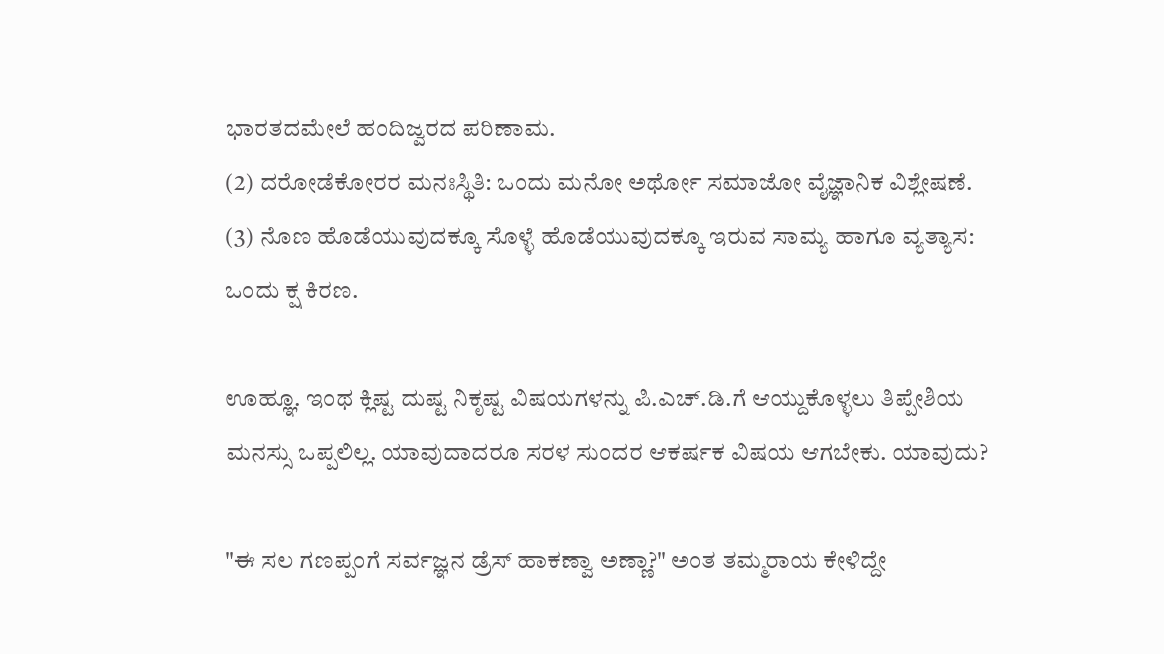ಭಾರತದಮೇಲೆ ಹಂದಿಜ್ವರದ ಪರಿಣಾಮ.
(2) ದರೋಡೆಕೋರರ ಮನಃಸ್ಥಿತಿ: ಒಂದು ಮನೋ ಅರ್ಥೋ ಸಮಾಜೋ ವೈಜ್ಞಾನಿಕ ವಿಶ್ಲೇಷಣೆ.
(3) ನೊಣ ಹೊಡೆಯುವುದಕ್ಕೂ ಸೊಳ್ಳೆ ಹೊಡೆಯುವುದಕ್ಕೂ ಇರುವ ಸಾಮ್ಯ ಹಾಗೂ ವ್ಯತ್ಯಾಸ: ಒಂದು ಕ್ಷ ಕಿರಣ.

ಊಹ್ಞೂ. ಇಂಥ ಕ್ಲಿಷ್ಟ ದುಷ್ಟ ನಿಕೃಷ್ಟ ವಿಷಯಗಳನ್ನು ಪಿ.ಎಚ್.ಡಿ.ಗೆ ಆಯ್ದುಕೊಳ್ಳಲು ತಿಪ್ಪೇಶಿಯ ಮನಸ್ಸು ಒಪ್ಪಲಿಲ್ಲ. ಯಾವುದಾದರೂ ಸರಳ ಸುಂದರ ಆಕರ್ಷಕ ವಿಷಯ ಆಗಬೇಕು. ಯಾವುದು?

"ಈ ಸಲ ಗಣಪ್ಪಂಗೆ ಸರ್ವಜ್ಞನ ಡ್ರೆಸ್ ಹಾಕಣ್ವಾ ಅಣ್ಣಾ?" ಅಂತ ತಮ್ಮರಾಯ ಕೇಳಿದ್ದೇ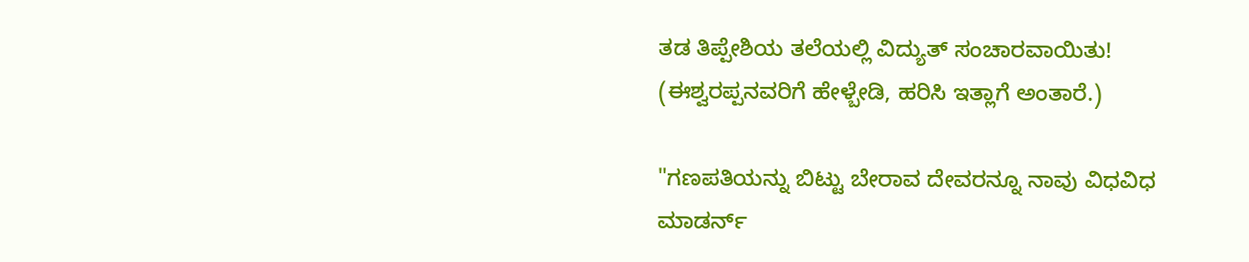ತಡ ತಿಪ್ಪೇಶಿಯ ತಲೆಯಲ್ಲಿ ವಿದ್ಯುತ್ ಸಂಚಾರವಾಯಿತು! (ಈಶ್ವರಪ್ಪನವರಿಗೆ ಹೇಳ್ಬೇಡಿ, ಹರಿಸಿ ಇತ್ಲಾಗೆ ಅಂತಾರೆ.)

"ಗಣಪತಿಯನ್ನು ಬಿಟ್ಟು ಬೇರಾವ ದೇವರನ್ನೂ ನಾವು ವಿಧವಿಧ ಮಾಡರ್ನ್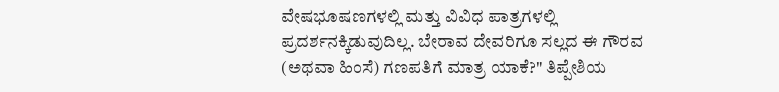ವೇಷಭೂಷಣಗಳಲ್ಲಿ ಮತ್ತು ವಿವಿಧ ಪಾತ್ರಗಳಲ್ಲಿ ಪ್ರದರ್ಶನಕ್ಕಿಡುವುದಿಲ್ಲ. ಬೇರಾವ ದೇವರಿಗೂ ಸಲ್ಲದ ಈ ಗೌರವ (ಅಥವಾ ಹಿಂಸೆ) ಗಣಪತಿಗೆ ಮಾತ್ರ ಯಾಕೆ?" ತಿಪ್ಪೇಶಿಯ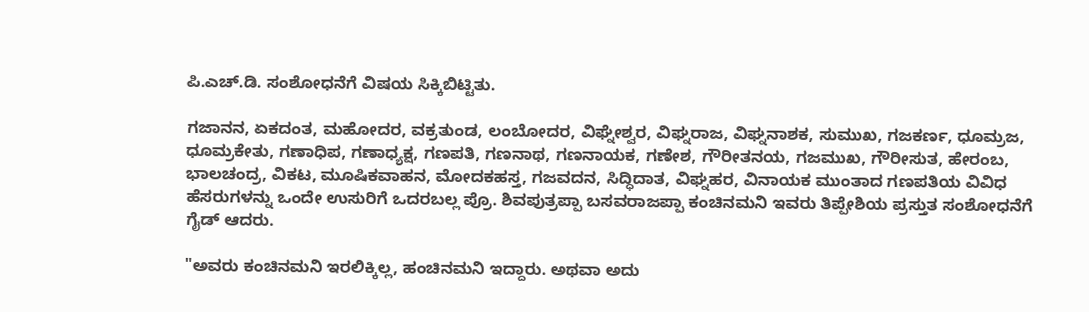ಪಿ.ಎಚ್.ಡಿ. ಸಂಶೋಧನೆಗೆ ವಿಷಯ ಸಿಕ್ಕಿಬಿಟ್ಟಿತು.

ಗಜಾನನ, ಏಕದಂತ, ಮಹೋದರ, ವಕ್ರತುಂಡ, ಲಂಬೋದರ, ವಿಘ್ನೇಶ್ವರ, ವಿಘ್ನರಾಜ, ವಿಘ್ನನಾಶಕ, ಸುಮುಖ, ಗಜಕರ್ಣ, ಧೂಮ್ರಜ, ಧೂಮ್ರಕೇತು, ಗಣಾಧಿಪ, ಗಣಾಧ್ಯಕ್ಷ, ಗಣಪತಿ, ಗಣನಾಥ, ಗಣನಾಯಕ, ಗಣೇಶ, ಗೌರೀತನಯ, ಗಜಮುಖ, ಗೌರೀಸುತ, ಹೇರಂಬ, ಭಾಲಚಂದ್ರ, ವಿಕಟ, ಮೂಷಿಕವಾಹನ, ಮೋದಕಹಸ್ತ, ಗಜವದನ, ಸಿದ್ಧಿದಾತ, ವಿಘ್ನಹರ, ವಿನಾಯಕ ಮುಂತಾದ ಗಣಪತಿಯ ವಿವಿಧ ಹೆಸರುಗಳನ್ನು ಒಂದೇ ಉಸುರಿಗೆ ಒದರಬಲ್ಲ ಪ್ರೊ. ಶಿವಪುತ್ರಪ್ಪಾ ಬಸವರಾಜಪ್ಪಾ ಕಂಚಿನಮನಿ ಇವರು ತಿಪ್ಪೇಶಿಯ ಪ್ರಸ್ತುತ ಸಂಶೋಧನೆಗೆ ಗೈಡ್ ಆದರು.

"ಅವರು ಕಂಚಿನಮನಿ ಇರಲಿಕ್ಕಿಲ್ಲ, ಹಂಚಿನಮನಿ ಇದ್ದಾರು. ಅಥವಾ ಅದು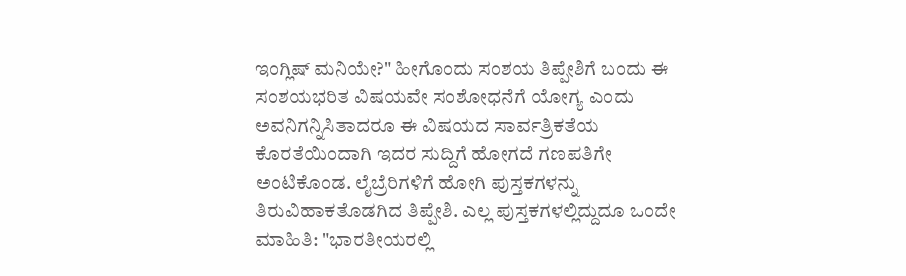ಇಂಗ್ಲಿಷ್ ಮನಿಯೇ?" ಹೀಗೊಂದು ಸಂಶಯ ತಿಪ್ಪೇಶಿಗೆ ಬಂದು ಈ ಸಂಶಯಭರಿತ ವಿಷಯವೇ ಸಂಶೋಧನೆಗೆ ಯೋಗ್ಯ ಎಂದು ಅವನಿಗನ್ನಿಸಿತಾದರೂ ಈ ವಿಷಯದ ಸಾರ್ವತ್ರಿಕತೆಯ ಕೊರತೆಯಿಂದಾಗಿ ಇದರ ಸುದ್ದಿಗೆ ಹೋಗದೆ ಗಣಪತಿಗೇ ಅಂಟಿಕೊಂಡ. ಲೈಬ್ರೆರಿಗಳಿಗೆ ಹೋಗಿ ಪುಸ್ತಕಗಳನ್ನು ತಿರುವಿಹಾಕತೊಡಗಿದ ತಿಪ್ಪೇಶಿ. ಎಲ್ಲ ಪುಸ್ತಕಗಳಲ್ಲಿದ್ದುದೂ ಒಂದೇ ಮಾಹಿತಿ: "ಭಾರತೀಯರಲ್ಲಿ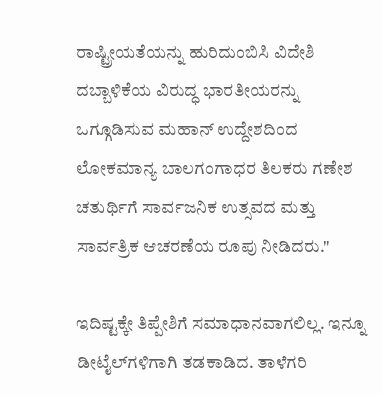ರಾಷ್ಟ್ರೀಯತೆಯನ್ನು ಹುರಿದುಂಬಿಸಿ ವಿದೇಶಿ ದಬ್ಬಾಳಿಕೆಯ ವಿರುದ್ಧ ಭಾರತೀಯರನ್ನು ಒಗ್ಗೂಡಿಸುವ ಮಹಾನ್ ಉದ್ದೇಶದಿಂದ ಲೋಕಮಾನ್ಯ ಬಾಲಗಂಗಾಧರ ತಿಲಕರು ಗಣೇಶ ಚತುರ್ಥಿಗೆ ಸಾರ್ವಜನಿಕ ಉತ್ಸವದ ಮತ್ತು ಸಾರ್ವತ್ರಿಕ ಆಚರಣೆಯ ರೂಪು ನೀಡಿದರು."

ಇದಿಷ್ಟಕ್ಕೇ ತಿಪ್ಪೇಶಿಗೆ ಸಮಾಧಾನವಾಗಲಿಲ್ಲ. ಇನ್ನೂ ಡೀಟೈಲ್‌ಗಳಿಗಾಗಿ ತಡಕಾಡಿದ. ತಾಳೆಗರಿ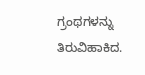ಗ್ರಂಥಗಳನ್ನು ತಿರುವಿಹಾಕಿದ.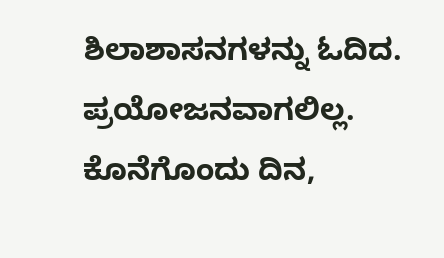ಶಿಲಾಶಾಸನಗಳನ್ನು ಓದಿದ. ಪ್ರಯೋಜನವಾಗಲಿಲ್ಲ. ಕೊನೆಗೊಂದು ದಿನ,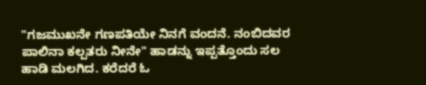"ಗಜಮುಖನೇ ಗಣಪತಿಯೇ ನಿನಗೆ ವಂದನೆ. ನಂಬಿದವರ ಪಾಲಿನಾ ಕಲ್ಪತರು ನೀನೇ" ಹಾಡನ್ನು ಇಪ್ಪತ್ತೊಂದು ಸಲ ಹಾಡಿ ಮಲಗಿದ. ಕರೆದರೆ ಓ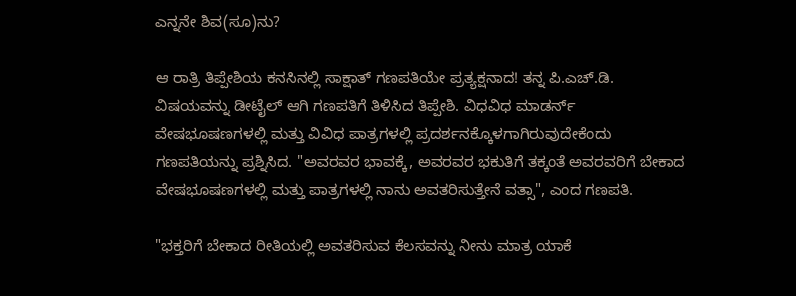ಎನ್ನನೇ ಶಿವ(ಸೂ)ನು?

ಆ ರಾತ್ರಿ ತಿಪ್ಪೇಶಿಯ ಕನಸಿನಲ್ಲಿ ಸಾಕ್ಷಾತ್ ಗಣಪತಿಯೇ ಪ್ರತ್ಯಕ್ಷನಾದ! ತನ್ನ ಪಿ.ಎಚ್.ಡಿ. ವಿಷಯವನ್ನು ಡೀಟೈಲ್ ಆಗಿ ಗಣಪತಿಗೆ ತಿಳಿಸಿದ ತಿಪ್ಪೇಶಿ. ವಿಧವಿಧ ಮಾಡರ್ನ್ ವೇಷಭೂಷಣಗಳಲ್ಲಿ ಮತ್ತು ವಿವಿಧ ಪಾತ್ರಗಳಲ್ಲಿ ಪ್ರದರ್ಶನಕ್ಕೊಳಗಾಗಿರುವುದೇಕೆಂದು ಗಣಪತಿಯನ್ನು ಪ್ರಶ್ನಿಸಿದ. "ಅವರವರ ಭಾವಕ್ಕೆ, ಅವರವರ ಭಕುತಿಗೆ ತಕ್ಕಂತೆ ಅವರವರಿಗೆ ಬೇಕಾದ ವೇಷಭೂಷಣಗಳಲ್ಲಿ ಮತ್ತು ಪಾತ್ರಗಳಲ್ಲಿ ನಾನು ಅವತರಿಸುತ್ತೇನೆ ವತ್ಸಾ", ಎಂದ ಗಣಪತಿ.

"ಭಕ್ತರಿಗೆ ಬೇಕಾದ ರೀತಿಯಲ್ಲಿ ಅವತರಿಸುವ ಕೆಲಸವನ್ನು ನೀನು ಮಾತ್ರ ಯಾಕೆ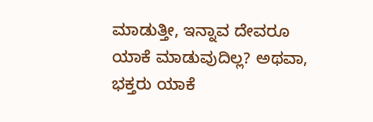ಮಾಡುತ್ತೀ, ಇನ್ನಾವ ದೇವರೂ ಯಾಕೆ ಮಾಡುವುದಿಲ್ಲ? ಅಥವಾ, ಭಕ್ತರು ಯಾಕೆ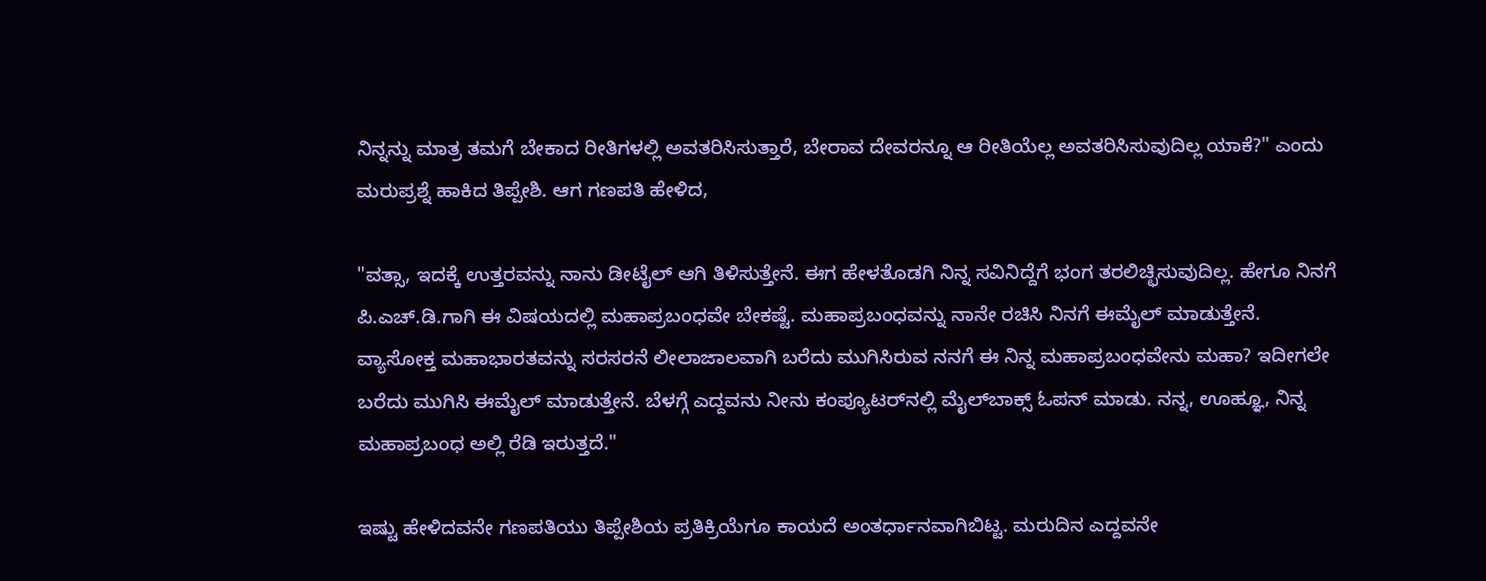ನಿನ್ನನ್ನು ಮಾತ್ರ ತಮಗೆ ಬೇಕಾದ ರೀತಿಗಳಲ್ಲಿ ಅವತರಿಸಿಸುತ್ತಾರೆ, ಬೇರಾವ ದೇವರನ್ನೂ ಆ ರೀತಿಯೆಲ್ಲ ಅವತರಿಸಿಸುವುದಿಲ್ಲ ಯಾಕೆ?" ಎಂದು ಮರುಪ್ರಶ್ನೆ ಹಾಕಿದ ತಿಪ್ಪೇಶಿ. ಆಗ ಗಣಪತಿ ಹೇಳಿದ,

"ವತ್ಸಾ, ಇದಕ್ಕೆ ಉತ್ತರವನ್ನು ನಾನು ಡೀಟೈಲ್ ಆಗಿ ತಿಳಿಸುತ್ತೇನೆ. ಈಗ ಹೇಳತೊಡಗಿ ನಿನ್ನ ಸವಿನಿದ್ದೆಗೆ ಭಂಗ ತರಲಿಚ್ಛಿಸುವುದಿಲ್ಲ. ಹೇಗೂ ನಿನಗೆ ಪಿ.ಎಚ್.ಡಿ.ಗಾಗಿ ಈ ವಿಷಯದಲ್ಲಿ ಮಹಾಪ್ರಬಂಧವೇ ಬೇಕಷ್ಟೆ. ಮಹಾಪ್ರಬಂಧವನ್ನು ನಾನೇ ರಚಿಸಿ ನಿನಗೆ ಈಮೈಲ್ ಮಾಡುತ್ತೇನೆ. ವ್ಯಾಸೋಕ್ತ ಮಹಾಭಾರತವನ್ನು ಸರಸರನೆ ಲೀಲಾಜಾಲವಾಗಿ ಬರೆದು ಮುಗಿಸಿರುವ ನನಗೆ ಈ ನಿನ್ನ ಮಹಾಪ್ರಬಂಧವೇನು ಮಹಾ? ಇದೀಗಲೇ ಬರೆದು ಮುಗಿಸಿ ಈಮೈಲ್ ಮಾಡುತ್ತೇನೆ. ಬೆಳಗ್ಗೆ ಎದ್ದವನು ನೀನು ಕಂಪ್ಯೂಟರ್‌ನಲ್ಲಿ ಮೈಲ್‌ಬಾಕ್ಸ್ ಓಪನ್ ಮಾಡು. ನನ್ನ, ಊಹ್ಞೂ, ನಿನ್ನ ಮಹಾಪ್ರಬಂಧ ಅಲ್ಲಿ ರೆಡಿ ಇರುತ್ತದೆ."

ಇಷ್ಟು ಹೇಳಿದವನೇ ಗಣಪತಿಯು ತಿಪ್ಪೇಶಿಯ ಪ್ರತಿಕ್ರಿಯೆಗೂ ಕಾಯದೆ ಅಂತರ್ಧಾನವಾಗಿಬಿಟ್ಟ. ಮರುದಿನ ಎದ್ದವನೇ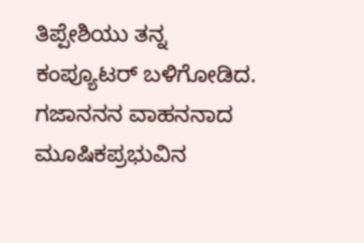ತಿಪ್ಪೇಶಿಯು ತನ್ನ ಕಂಪ್ಯೂಟರ್ ಬಳಿಗೋಡಿದ. ಗಜಾನನನ ವಾಹನನಾದ ಮೂಷಿಕಪ್ರಭುವಿನ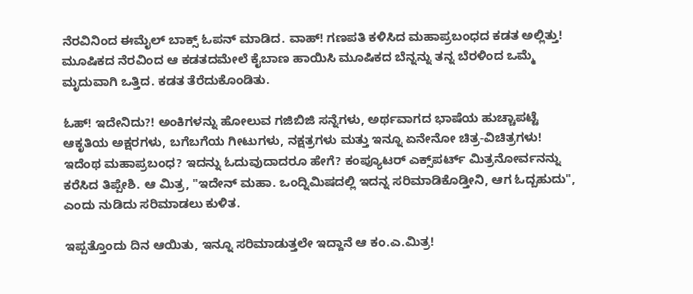ನೆರವಿನಿಂದ ಈಮೈಲ್ ಬಾಕ್ಸ್ ಓಪನ್ ಮಾಡಿದ. ವಾಹ್! ಗಣಪತಿ ಕಳಿಸಿದ ಮಹಾಪ್ರಬಂಧದ ಕಡತ ಅಲ್ಲಿತ್ತು! ಮೂಷಿಕದ ನೆರವಿಂದ ಆ ಕಡತದಮೇಲೆ ಕೈಬಾಣ ಹಾಯಿಸಿ ಮೂಷಿಕದ ಬೆನ್ನನ್ನು ತನ್ನ ಬೆರಳಿಂದ ಒಮ್ಮೆ ಮೃದುವಾಗಿ ಒತ್ತಿದ. ಕಡತ ತೆರೆದುಕೊಂಡಿತು.

ಓಹ್! ಇದೇನಿದು?! ಅಂಕಿಗಳನ್ನು ಹೋಲುವ ಗಜಿಬಿಜಿ ಸನ್ನೆಗಳು, ಅರ್ಥವಾಗದ ಭಾಷೆಯ ಹುಚ್ಚಾಪಟ್ಟೆ ಆಕೃತಿಯ ಅಕ್ಷರಗಳು, ಬಗೆಬಗೆಯ ಗೀಟುಗಳು, ನಕ್ಷತ್ರಗಳು ಮತ್ತು ಇನ್ನೂ ಏನೇನೋ ಚಿತ್ರ-ವಿಚಿತ್ರಗಳು! ಇದೆಂಥ ಮಹಾಪ್ರಬಂಧ? ಇದನ್ನು ಓದುವುದಾದರೂ ಹೇಗೆ? ಕಂಪ್ಯೂಟರ್ ಎಕ್ಸ್‌ಪರ್ಟ್ ಮಿತ್ರನೋರ್ವನನ್ನು ಕರೆಸಿದ ತಿಪ್ಪೇಶಿ. ಆ ಮಿತ್ರ, "ಇದೇನ್ ಮಹಾ. ಒಂದ್ನಿಮಿಷದಲ್ಲಿ ಇದನ್ನ ಸರಿಮಾಡಿಕೊಡ್ತೀನಿ, ಆಗ ಓದ್ಬಹುದು", ಎಂದು ನುಡಿದು ಸರಿಮಾಡಲು ಕುಳಿತ.

ಇಪ್ಪತ್ತೊಂದು ದಿನ ಆಯಿತು, ಇನ್ನೂ ಸರಿಮಾಡುತ್ತಲೇ ಇದ್ದಾನೆ ಆ ಕಂ.ಎ.ಮಿತ್ರ!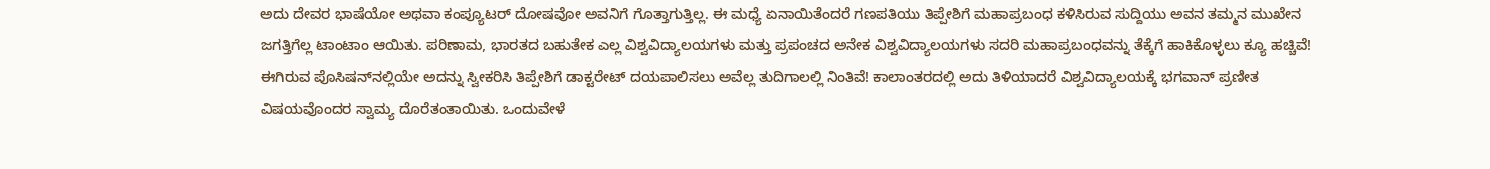ಅದು ದೇವರ ಭಾಷೆಯೋ ಅಥವಾ ಕಂಪ್ಯೂಟರ್ ದೋಷವೋ ಅವನಿಗೆ ಗೊತ್ತಾಗುತ್ತಿಲ್ಲ. ಈ ಮಧ್ಯೆ ಏನಾಯಿತೆಂದರೆ ಗಣಪತಿಯು ತಿಪ್ಪೇಶಿಗೆ ಮಹಾಪ್ರಬಂಧ ಕಳಿಸಿರುವ ಸುದ್ದಿಯು ಅವನ ತಮ್ಮನ ಮುಖೇನ ಜಗತ್ತಿಗೆಲ್ಲ ಟಾಂಟಾಂ ಆಯಿತು. ಪರಿಣಾಮ, ಭಾರತದ ಬಹುತೇಕ ಎಲ್ಲ ವಿಶ್ವವಿದ್ಯಾಲಯಗಳು ಮತ್ತು ಪ್ರಪಂಚದ ಅನೇಕ ವಿಶ್ವವಿದ್ಯಾಲಯಗಳು ಸದರಿ ಮಹಾಪ್ರಬಂಧವನ್ನು ತೆಕ್ಕೆಗೆ ಹಾಕಿಕೊಳ್ಳಲು ಕ್ಯೂ ಹಚ್ಚಿವೆ! ಈಗಿರುವ ಪೊಸಿಷನ್‌ನಲ್ಲಿಯೇ ಅದನ್ನು ಸ್ವೀಕರಿಸಿ ತಿಪ್ಪೇಶಿಗೆ ಡಾಕ್ಟರೇಟ್ ದಯಪಾಲಿಸಲು ಅವೆಲ್ಲ ತುದಿಗಾಲಲ್ಲಿ ನಿಂತಿವೆ! ಕಾಲಾಂತರದಲ್ಲಿ ಅದು ತಿಳಿಯಾದರೆ ವಿಶ್ವವಿದ್ಯಾಲಯಕ್ಕೆ ಭಗವಾನ್ ಪ್ರಣೀತ ವಿಷಯವೊಂದರ ಸ್ವಾಮ್ಯ ದೊರೆತಂತಾಯಿತು. ಒಂದುವೇಳೆ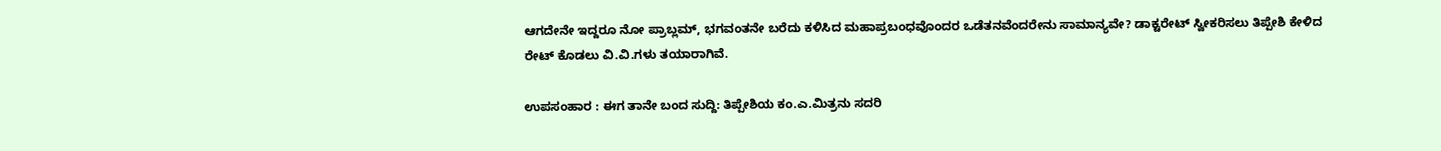ಆಗದೇನೇ ಇದ್ದರೂ ನೋ ಪ್ರಾಬ್ಲಮ್, ಭಗವಂತನೇ ಬರೆದು ಕಳಿಸಿದ ಮಹಾಪ್ರಬಂಧವೊಂದರ ಒಡೆತನವೆಂದರೇನು ಸಾಮಾನ್ಯವೇ? ಡಾಕ್ಟರೇಟ್ ಸ್ವೀಕರಿಸಲು ತಿಪ್ಪೇಶಿ ಕೇಳಿದ ರೇಟ್ ಕೊಡಲು ವಿ.ವಿ.ಗಳು ತಯಾರಾಗಿವೆ.

ಉಪಸಂಹಾರ : ಈಗ ತಾನೇ ಬಂದ ಸುದ್ದಿ: ತಿಪ್ಪೇಶಿಯ ಕಂ.ಎ.ಮಿತ್ರನು ಸದರಿ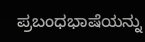ಪ್ರಬಂಧಭಾಷೆಯನ್ನು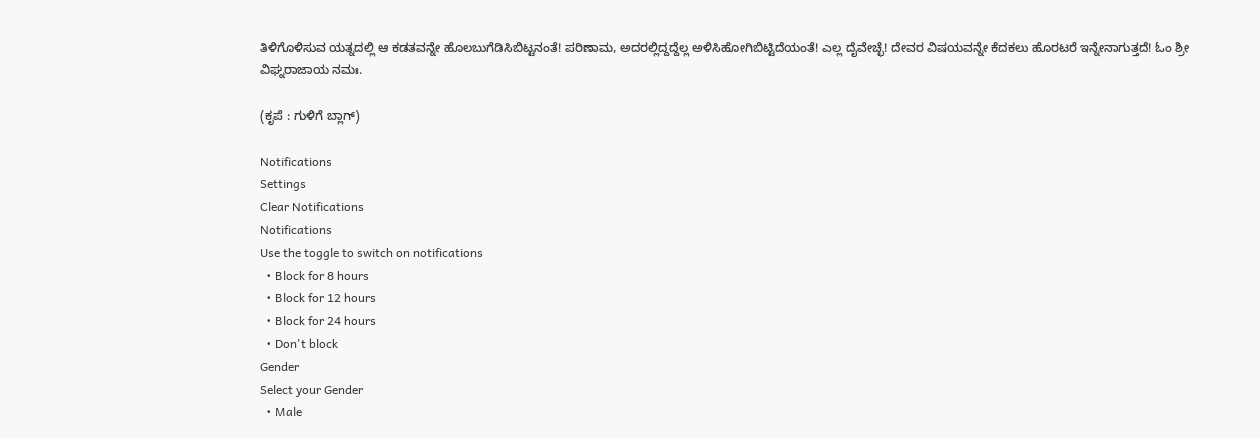ತಿಳಿಗೊಳಿಸುವ ಯತ್ನದಲ್ಲಿ ಆ ಕಡತವನ್ನೇ ಹೊಲಬುಗೆಡಿಸಿಬಿಟ್ಟನಂತೆ! ಪರಿಣಾಮ, ಅದರಲ್ಲಿದ್ದದ್ದೆಲ್ಲ ಅಳಿಸಿಹೋಗಿಬಿಟ್ಟಿದೆಯಂತೆ! ಎಲ್ಲ ದೈವೇಚ್ಛೆ! ದೇವರ ವಿಷಯವನ್ನೇ ಕೆದಕಲು ಹೊರಟರೆ ಇನ್ನೇನಾಗುತ್ತದೆ! ಓಂ ಶ್ರೀ ವಿಘ್ನರಾಜಾಯ ನಮಃ.

(ಕೃಪೆ : ಗುಳಿಗೆ ಬ್ಲಾಗ್)

Notifications
Settings
Clear Notifications
Notifications
Use the toggle to switch on notifications
  • Block for 8 hours
  • Block for 12 hours
  • Block for 24 hours
  • Don't block
Gender
Select your Gender
  • Male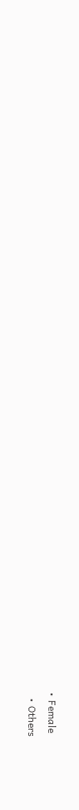• Female
  • Others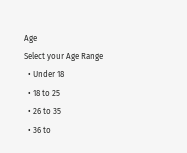Age
Select your Age Range
  • Under 18
  • 18 to 25
  • 26 to 35
  • 36 to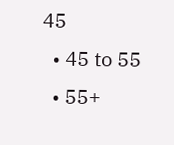45
  • 45 to 55
  • 55+